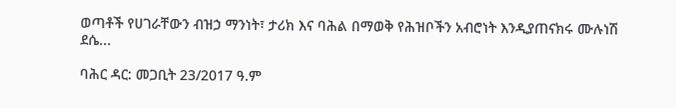ወጣቶች የሀገራቸውን ብዝኃ ማንነት፣ ታሪክ እና ባሕል በማወቅ የሕዝቦችን አብሮነት እንዲያጠናክሩ ሙሉነሽ ደሴ...

ባሕር ዳር: መጋቢት 23/2017 ዓ.ም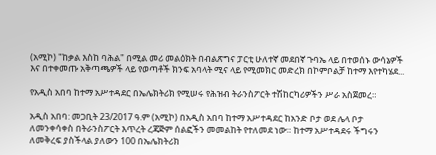(አሚኮ) "ከቃል እስከ ባሕል" በሚል መሪ መልዕክት በብልጽግና ፓርቲ ሁለተኛ መደበኛ ጉባኤ ላይ በተወሰኑ ውሳኔዎች እና በተቀመጡ አቅጣጫዎች ላይ የወጣቶች ክንፍ አባላት ሚና ላይ የሚመክር መድረክ በኮምቦልቻ ከተማ እየተካሄደ...

የአዲስ አበባ ከተማ አሥተዳደር በኤሌክትሪክ የሚሠሩ የሕዝብ ትራንስፖርት ተሽከርካሪዎችን ሥራ አስጀመረ።

አዲስ አበባ: መጋቢት 23/2017 ዓ.ም (አሚኮ) በአዲስ አበባ ከተማ አሥተዳደር ከአንድ ቦታ ወደ ሌላ ቦታ ለመንቀሳቀስ በትራንስፖርት እጥረት ረጃጅም ሰልፎችን መመልከት የተለመደ ነው። ከተማ አሥተዳደሩ ችግሩን ለመቅረፍ ያስችላል ያለውን 100 በኤሌክትሪክ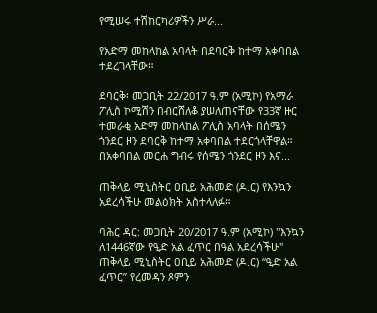የሚሠሩ ተሽከርካሪዎችን ሥራ...

የአድማ መከላከል አባላት በደባርቅ ከተማ አቀባበል ተደረገላቸው።

ደባርቅ፡ መጋቢት 22/2017 ዓ.ም (አሚኮ) የአማራ ፖሊስ ኮሚሽን በብርሸለቆ ያሠለጠናቸው የ33ኛ ዙር ተመራቂ አድማ መከላከል ፖሊስ አባላት በሰሜን ጎንደር ዞን ደባርቅ ከተማ አቀባበል ተደርጎላቸዋል። በአቀባበል መርሐ ግብሩ የሰሜን ጎንደር ዞን እና...

ጠቅላይ ሚኒስትር ዐቢይ አሕመድ (ዶ.ር) የእንኳን አደረሳችሁ መልዕክት አስተላለፉ።

ባሕር ዳር: መጋቢት 20/2017 ዓ.ም (አሚኮ) "እንኳን ለ1446ኛው የዒድ አል ፈጥር በዓል አደረሳችሁ" ጠቅላይ ሚኒስትር ዐቢይ አሕመድ (ዶ.ር) “ዒድ አል ፈጥር” የረመዳን ጾምን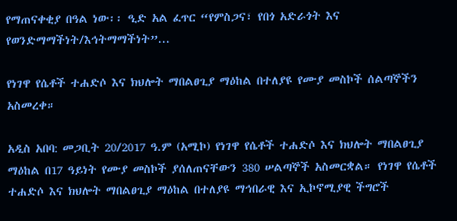የማጠናቀቂያ በዓል ነው፡፡ ዒድ አል ፈጥር “የምስጋና፣ የበጎ አድራጎት እና የወንድማማችነት/እኅትማማችነት”...

የነገዋ የሴቶች ተሐድሶ እና ክህሎት ማበልፀጊያ ማዕከል በተለያዩ የሙያ መስኮች ሰልጣኞችን አስመረቀ።

አዲስ አበባ: መጋቢት 20/2017 ዓ.ም (አሚኮ) የነገዋ የሴቶች ተሐድሶ እና ክህሎት ማበልፀጊያ ማዕከል በ17 ዓይነት የሙያ መስኮች ያሰለጠናቸውን 380 ሠልጣኞች አስመርቋል። የነገዋ የሴቶች ተሐድሶ እና ክህሎት ማበልፀጊያ ማዕከል በተለያዩ ማኅበራዊ እና ኢኮኖሚያዊ ችግሮች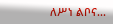ለሥነ ልቦና...